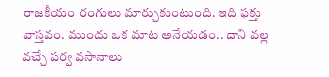రాజకీయం రంగులు మార్చుకుంటుంది. ఇది ఫక్తు వాస్తవం. ముందు ఒక మాట అనేయడం.. దాని వల్ల వచ్చే పర్వ వసానాలు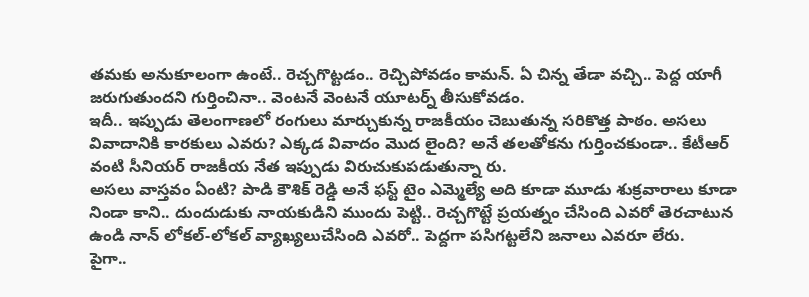తమకు అనుకూలంగా ఉంటే.. రెచ్చగొట్టడం.. రెచ్చిపోవడం కామన్. ఏ చిన్న తేడా వచ్చి.. పెద్ద యాగీ జరుగుతుందని గుర్తించినా.. వెంటనే వెంటనే యూటర్న్ తీసుకోవడం.
ఇదీ.. ఇప్పుడు తెలంగాణలో రంగులు మార్చుకున్న రాజకీయం చెబుతున్న సరికొత్త పాఠం. అసలు వివాదానికి కారకులు ఎవరు? ఎక్కడ వివాదం మొద లైంది? అనే తలతోకను గుర్తించకుండా.. కేటీఆర్ వంటి సీనియర్ రాజకీయ నేత ఇప్పుడు విరుచుకుపడుతున్నా రు.
అసలు వాస్తవం ఏంటి? పాడి కౌశిక్ రెడ్డి అనే ఫస్ట్ టైం ఎమ్మెల్యే అది కూడా మూడు శుక్రవారాలు కూడా నిండా కాని.. దుందుడుకు నాయకుడిని ముందు పెట్టి.. రెచ్చగొట్టే ప్రయత్నం చేసింది ఎవరో తెరచాటున ఉండి నాన్ లోకల్-లోకల్ వ్యాఖ్యలుచేసింది ఎవరో.. పెద్దగా పసిగట్టలేని జనాలు ఎవరూ లేరు.
పైగా..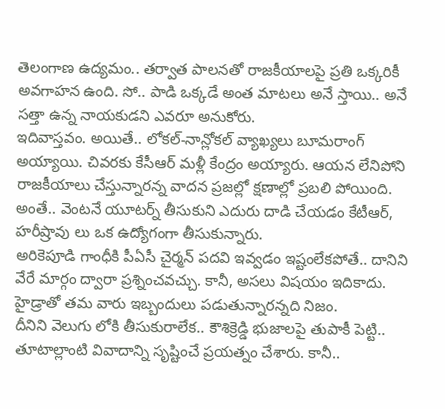తెలంగాణ ఉద్యమం.. తర్వాత పాలనతో రాజకీయాలపై ప్రతి ఒక్కరికీ అవగాహన ఉంది. సో.. పాడి ఒక్కడే అంత మాటలు అనే స్తాయి.. అనే సత్తా ఉన్న నాయకుడని ఎవరూ అనుకోరు.
ఇదివాస్తవం. అయితే.. లోకల్-నాన్లోకల్ వ్యాఖ్యలు బూమరాంగ్ అయ్యాయి. చివరకు కేసీఆర్ మళ్లీ కేంద్రం అయ్యారు. ఆయన లేనిపోని రాజకీయాలు చేస్తున్నారన్న వాదన ప్రజల్లో క్షణాల్లో ప్రబలి పోయింది. అంతే.. వెంటనే యూటర్న్ తీసుకుని ఎదురు దాడి చేయడం కేటీఆర్, హరీష్రావు లు ఒక ఉద్యోగంగా తీసుకున్నారు.
అరికెపూడి గాంధీకి పీఏసీ చైర్మన్ పదవి ఇవ్వడం ఇష్టంలేకపోతే.. దానిని వేరే మార్గం ద్వారా ప్రశ్నించవచ్చు. కానీ, అసలు విషయం ఇదికాదు. హైడ్రాతో తమ వారు ఇబ్బందులు పడుతున్నారన్నది నిజం.
దీనిని వెలుగు లోకి తీసుకురాలేక.. కౌశిక్రెడ్డి భుజాలపై తుపాకీ పెట్టి.. తూటాల్లాంటి వివాదాన్ని సృష్టించే ప్రయత్నం చేశారు. కానీ..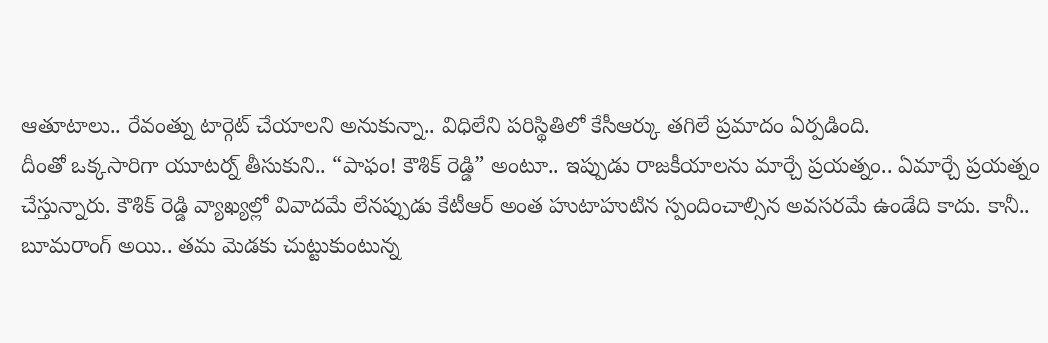ఆతూటాలు.. రేవంత్ను టార్గెట్ చేయాలని అనుకున్నా.. విధిలేని పరిస్థితిలో కేసీఆర్కు తగిలే ప్రమాదం ఏర్పడింది.
దీంతో ఒక్కసారిగా యూటర్న్ తీసుకుని.. “పాఫం! కౌశిక్ రెడ్డి” అంటూ.. ఇప్పుడు రాజకీయాలను మార్చే ప్రయత్నం.. ఏమార్చే ప్రయత్నం చేస్తున్నారు. కౌశిక్ రెడ్డి వ్యాఖ్యల్లో వివాదమే లేనప్పుడు కేటీఆర్ అంత హుటాహుటిన స్పందించాల్సిన అవసరమే ఉండేది కాదు. కానీ.. బూమరాంగ్ అయి.. తమ మెడకు చుట్టుకుంటున్న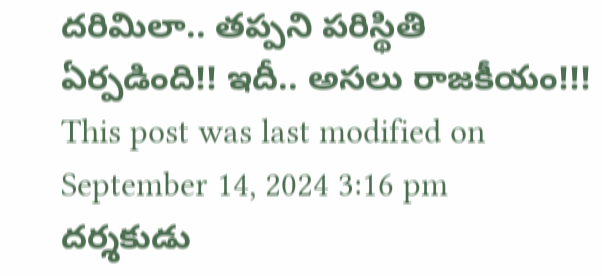దరిమిలా.. తప్పని పరిస్థితి ఏర్పడింది!! ఇదీ.. అసలు రాజకీయం!!!
This post was last modified on September 14, 2024 3:16 pm
దర్శకుడు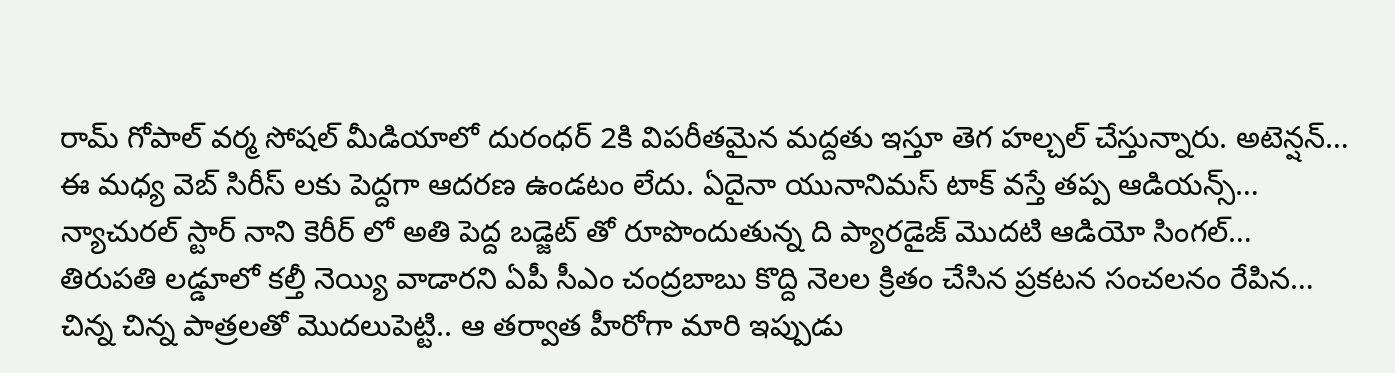రామ్ గోపాల్ వర్మ సోషల్ మీడియాలో దురంధర్ 2కి విపరీతమైన మద్దతు ఇస్తూ తెగ హల్చల్ చేస్తున్నారు. అటెన్షన్…
ఈ మధ్య వెబ్ సిరీస్ లకు పెద్దగా ఆదరణ ఉండటం లేదు. ఏదైనా యునానిమస్ టాక్ వస్తే తప్ప ఆడియన్స్…
న్యాచురల్ స్టార్ నాని కెరీర్ లో అతి పెద్ద బడ్జెట్ తో రూపొందుతున్న ది ప్యారడైజ్ మొదటి ఆడియో సింగల్…
తిరుపతి లడ్డూలో కల్తీ నెయ్యి వాడారని ఏపీ సీఎం చంద్రబాబు కొద్ది నెలల క్రితం చేసిన ప్రకటన సంచలనం రేపిన…
చిన్న చిన్న పాత్రలతో మొదలుపెట్టి.. ఆ తర్వాత హీరోగా మారి ఇప్పుడు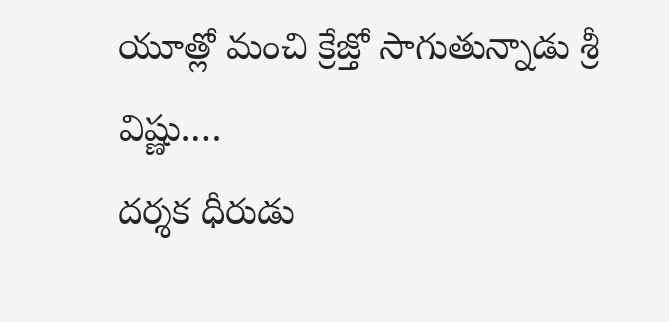యూత్లో మంచి క్రేజ్తో సాగుతున్నాడు శ్రీ విష్ణు.…
దర్శక ధీరుడు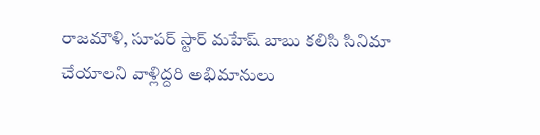రాజమౌళి, సూపర్ స్టార్ మహేష్ బాబు కలిసి సినిమా చేయాలని వాళ్లిద్దరి అభిమానులు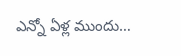ఎన్నో ఏళ్ల ముందు…